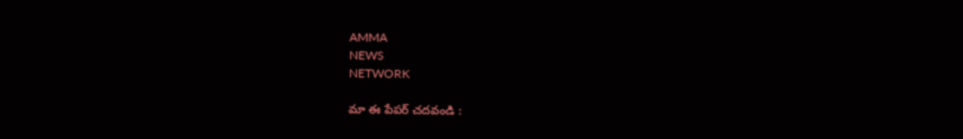AMMA
NEWS
NETWORK

మా ఈ పేపర్ చదవండి :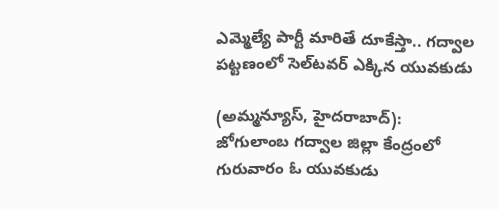ఎమ్మెల్యే పార్టీ మారితే దూకేస్తా.. గద్వాల పట్టణంలో సెల్‌టవర్‌ ఎక్కిన యువకుడు

(అమ్మన్యూస్, హైదరాబాద్‌):
జోగులాంబ గద్వాల జిల్లా కేంద్రంలో గురువారం ఓ యువకుడు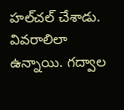హల్‌చల్‌ చేశాడు. వివరాలిలా ఉన్నాయి. గద్వాల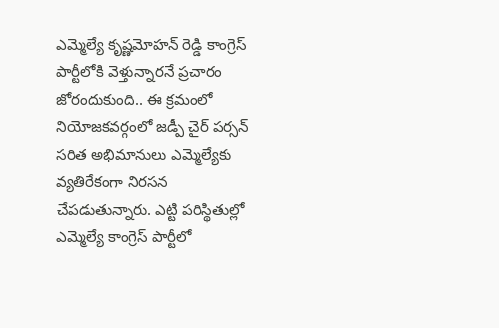ఎమ్మెల్యే కృష్ణమోహన్‌ రెడ్డి కాంగ్రెస్‌ పార్టీలోకి వెళ్తున్నారనే ప్రచారం జోరందుకుంది.. ఈ క్రమంలో నియోజకవర్గంలో జడ్పీ చైర్‌ పర్సన్‌ సరిత అభిమానులు ఎమ్మెల్యేకు వ్యతిరేకంగా నిరసన చేపడుతున్నారు. ఎట్టి పరిస్థితుల్లో ఎమ్మెల్యే కాంగ్రెస్‌ పార్టీలో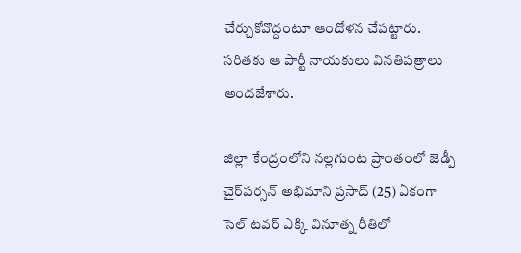చేర్చుకోవొద్దంటూ ఆందోళన చేపట్టారు. సరితకు ఆ పార్టీ నాయకులు వినతిపత్రాలు అందజేశారు.

జిల్లా కేంద్రంలోని నల్లగుంట ప్రాంతంలో జెడ్పీ చైర్‌పర్సన్‌ అభిమాని ప్రసాద్‌ (25) ఏకంగా సెల్‌ టవర్‌ ఎక్కి వినూత్న రీతిలో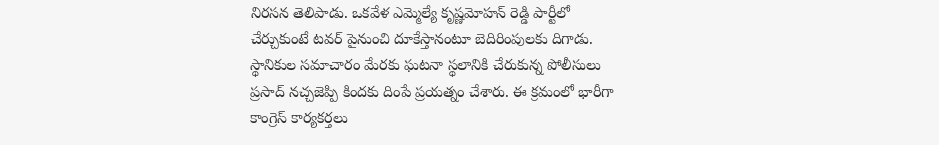నిరసన తెలిపాడు. ఒకవేళ ఎమ్మెల్యే కృష్ణమోహన్‌ రెడ్డి పార్టీలో చేర్చుకుంటే టవర్‌ పైనుంచి దూకేస్తానంటూ బెదిరింపులకు దిగాడు. స్థానికుల సమాచారం మేరకు ఘటనా స్థలానికి చేరుకున్న పోలీసులు ప్రసాద్‌ నచ్చజెప్పి కిందకు దింపే ప్రయత్నం చేశారు. ఈ క్రమంలో భారీగా కాంగ్రెస్‌ కార్యకర్తలు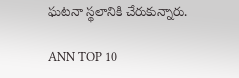ఘటనా స్థలానికి చేరుకున్నారు.

ANN TOP 10